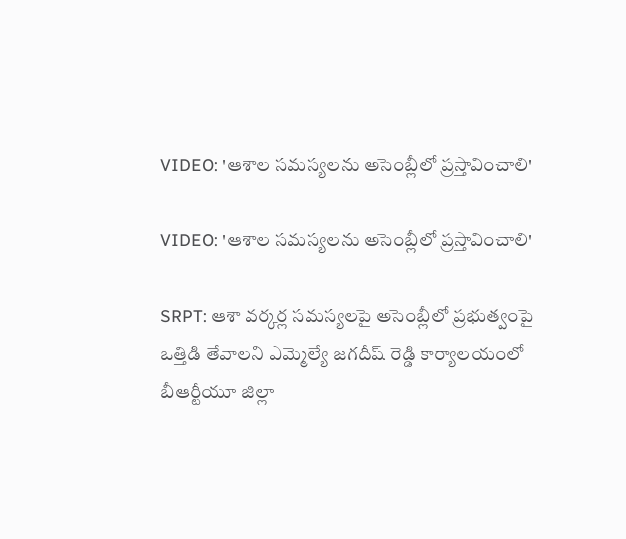VIDEO: 'ఆశాల సమస్యలను అసెంబ్లీలో ప్రస్తావించాలి'

VIDEO: 'ఆశాల సమస్యలను అసెంబ్లీలో ప్రస్తావించాలి'

SRPT: ఆశా వర్కర్ల సమస్యలపై అసెంబ్లీలో ప్రభుత్వంపై ఒత్తిడి తేవాలని ఎమ్మెల్యే జగదీష్ రెడ్డి కార్యాలయంలో బీఆర్టీయూ జిల్లా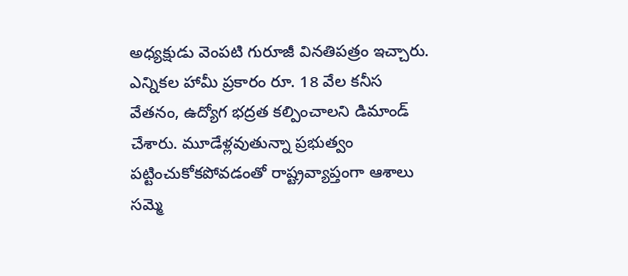అధ్యక్షుడు వెంపటి గురూజీ వినతిపత్రం ఇచ్చారు. ఎన్నికల హామీ ప్రకారం రూ. 18 వేల కనీస వేతనం, ఉద్యోగ భద్రత కల్పించాలని డిమాండ్ చేశారు. మూడేళ్లవుతున్నా ప్రభుత్వం పట్టించుకోకపోవడంతో రాష్ట్రవ్యాప్తంగా ఆశాలు సమ్మె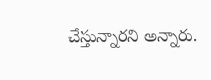చేస్తున్నారని అన్నారు.